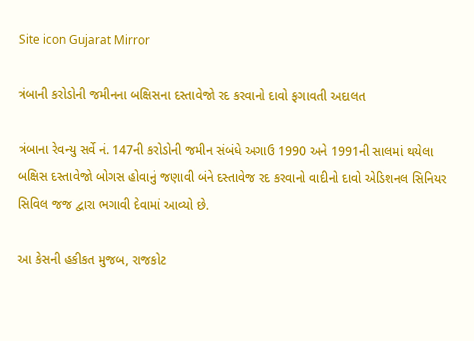Site icon Gujarat Mirror

ત્રંબાની કરોડોની જમીનના બક્ષિસના દસ્તાવેજો રદ કરવાનો દાવો ફગાવતી અદાલત

ત્રંબાના રેવન્યુ સર્વે નં. 147ની કરોડોની જમીન સંબંધે અગાઉ 1990 અને 1991ની સાલમાં થયેલા બક્ષિસ દસ્તાવેજો બોગસ હોવાનું જણાવી બંને દસ્તાવેજ રદ કરવાનો વાદીનો દાવો એડિશનલ સિનિયર સિવિલ જજ દ્વારા ભગાવી દેવામાં આવ્યો છે.

આ કેસની હકીકત મુજબ, રાજકોટ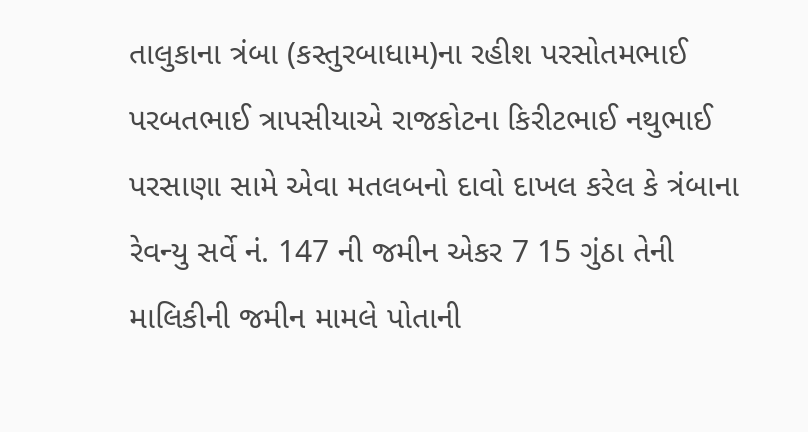તાલુકાના ત્રંબા (કસ્તુરબાધામ)ના રહીશ પરસોતમભાઈ પરબતભાઈ ત્રાપસીયાએ રાજકોટના કિરીટભાઈ નથુભાઈ પરસાણા સામે એવા મતલબનો દાવો દાખલ કરેલ કે ત્રંબાના રેવન્યુ સર્વે નં. 147 ની જમીન એકર 7 15 ગુંઠા તેની માલિકીની જમીન મામલે પોતાની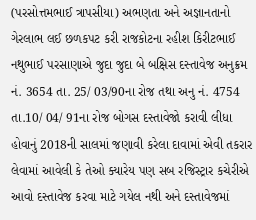(પરસોત્તમભાઈ ત્રાપસીયા) અભણતા અને અજ્ઞાનતાનો ગેરલાભ લઈ છળકપટ કરી રાજકોટના રહીશ કિરીટભાઈ નથુભાઈ પરસાણાએ જુદા જુદા બે બક્ષિસ દસ્તાવેજ અનુક્રમ નં. 3654 તા. 25/ 03/90ના રોજ તથા અનુ નં. 4754 તા.10/ 04/ 91ના રોજ બોગસ દસ્તાવેજો કરાવી લીધા હોવાનું 2018ની સાલમાં જણાવી કરેલા દાવામાં એવી તકરાર લેવામાં આવેલી કે તેઓ ક્યારેય પણ સબ રજિસ્ટ્રાર કચેરીએ આવો દસ્તાવેજ કરવા માટે ગયેલ નથી અને દસ્તાવેજમાં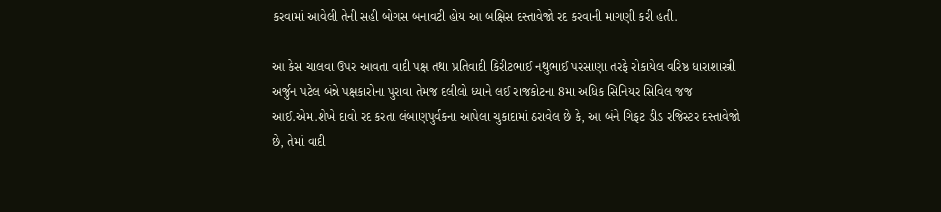કરવામાં આવેલી તેની સહી બોગસ બનાવટી હોય આ બક્ષિસ દસ્તાવેજો રદ કરવાની માગણી કરી હતી.

આ કેસ ચાલવા ઉપર આવતા વાદી પક્ષ તથા પ્રતિવાદી કિરીટભાઈ નથુભાઈ પરસાણા તરફે રોકાયેલ વરિષ્ઠ ધારાશાસ્ત્રી અર્જુન પટેલ બંન્ને પક્ષકારોના પુરાવા તેમજ દલીલો ધ્યાને લઈ રાજકોટના 8મા અધિક સિનિયર સિવિલ જજ આઈ.એમ.શેખે દાવો રદ કરતા લંબાણપુર્વકના આપેલા ચુકાદામાં ઠરાવેલ છે કે, આ બંને ગિફટ ડીડ રજિસ્ટર દસ્તાવેજો છે, તેમાં વાદી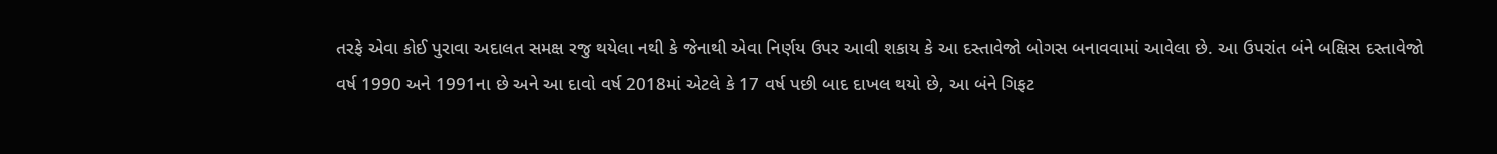તરફે એવા કોઈ પુરાવા અદાલત સમક્ષ રજુ થયેલા નથી કે જેનાથી એવા નિર્ણય ઉપર આવી શકાય કે આ દસ્તાવેજો બોગસ બનાવવામાં આવેલા છે. આ ઉપરાંત બંને બક્ષિસ દસ્તાવેજો વર્ષ 1990 અને 1991ના છે અને આ દાવો વર્ષ 2018માં એટલે કે 17 વર્ષ પછી બાદ દાખલ થયો છે, આ બંને ગિફટ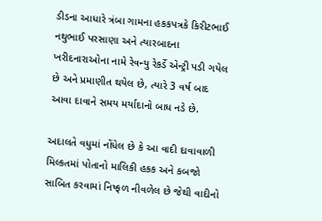ડીડના આધારે ત્રંબા ગામના હકકપત્રકે કિરીટભાઈ નથુભાઈ પરસાણા અને ત્યારબાદના ખરીદનારાઓના નામે રેવન્યુ રેકર્ડે એન્ટ્રી પડી ગયેલ છે અને પ્રમાણીત થયેલ છે, ત્યારે 3 વર્ષ બાદ આવા દાવાને સમય મર્યાદાનો બાધ નડે છે.

અદાલતે વધુમાં નોંધેલ છે કે આ વાદી દાવાવાળી મિલ્કતમાં પોતાનો માલિકી હકક અને કબજો સાબિત કરવામાં નિષ્ફળ નીવળેલ છે જેથી વાદીનો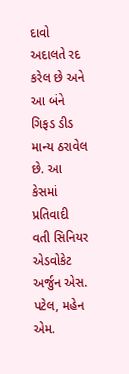દાવો અદાલતે રદ કરેલ છે અને આ બંને ગિફડ ડીડ માન્ય ઠરાવેલ છે. આ કેસમાં પ્રતિવાદી વતી સિનિયર એડવોકેટ અર્જુન એસ. પટેલ, મહેન એમ.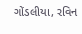ગોંડલીયા, રવિન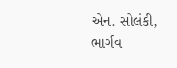એન. સોલંકી, ભાર્ગવ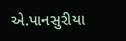એ.પાનસુરીયા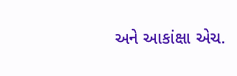અને આકાંક્ષા એચ.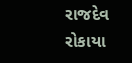રાજદેવ રોકાયા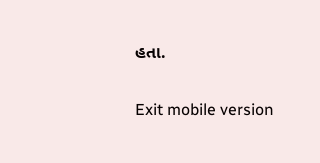હતા.

Exit mobile version